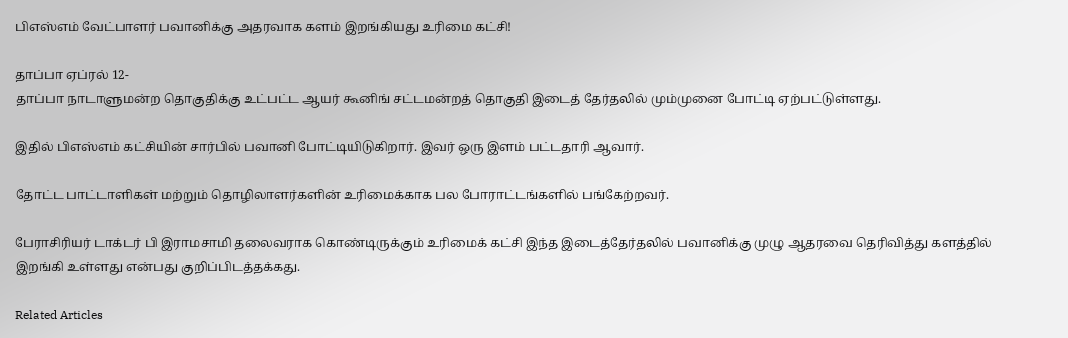பிஎஸ்எம் வேட்பாளர் பவானிக்கு அதரவாக களம் இறங்கியது உரிமை கட்சி!

தாப்பா ஏப்ரல் 12-
தாப்பா நாடாளுமன்ற தொகுதிக்கு உட்பட்ட ஆயர் கூனிங் சட்டமன்றத் தொகுதி இடைத் தேர்தலில் மும்முனை போட்டி ஏற்பட்டுள்ளது.

இதில் பிஎஸ்எம் கட்சியின் சார்பில் பவானி போட்டியிடுகிறார். இவர் ஒரு இளம் பட்டதாரி ஆவார்.

தோட்ட பாட்டாளிகள் மற்றும் தொழிலாளர்களின் உரிமைக்காக பல போராட்டங்களில் பங்கேற்றவர்.

பேராசிரியர் டாக்டர் பி இராமசாமி தலைவராக கொண்டிருக்கும் உரிமைக் கட்சி இந்த இடைத்தேர்தலில் பவானிக்கு முழு ஆதரவை தெரிவித்து களத்தில் இறங்கி உள்ளது என்பது குறிப்பிடத்தக்கது.

Related Articles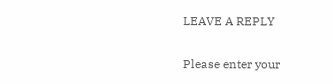LEAVE A REPLY

Please enter your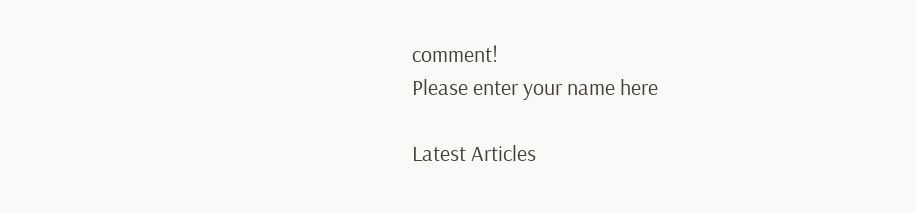comment!
Please enter your name here

Latest Articles